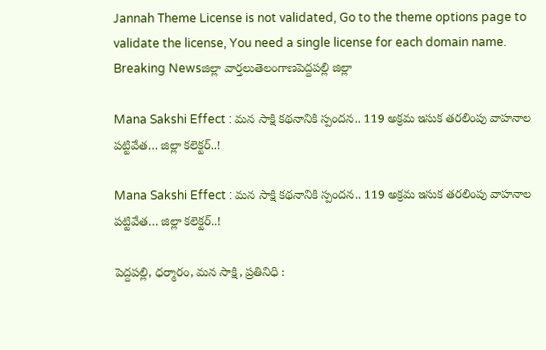Jannah Theme License is not validated, Go to the theme options page to validate the license, You need a single license for each domain name.
Breaking Newsజిల్లా వార్తలుతెలంగాణపెద్దపల్లి జిల్లా

Mana Sakshi Effect : మన సాక్షి కథనానికి స్పందన.. 119 అక్రమ ఇసుక తరలింపు వాహనాల పట్టివేత… జిల్లా కలెక్టర్..!

Mana Sakshi Effect : మన సాక్షి కథనానికి స్పందన.. 119 అక్రమ ఇసుక తరలింపు వాహనాల పట్టివేత… జిల్లా కలెక్టర్..!

పెద్దపల్లి, ధర్మారం, మన సాక్షి, ప్రతినిధి :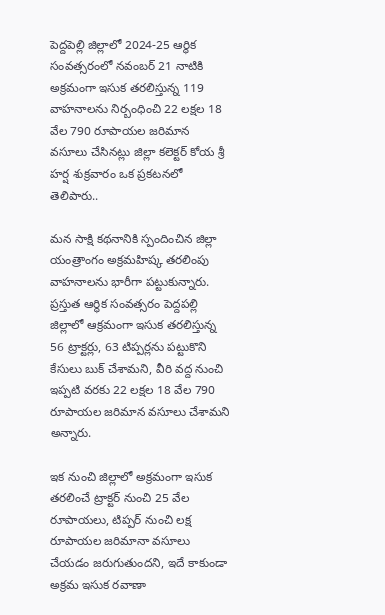పెద్దపెల్లి జిల్లాలో 2024-25 ఆర్థిక సంవత్సరంలో నవంబర్ 21 నాటికి అక్రమంగా ఇసుక తరలిస్తున్న 119 వాహనాలను నిర్బంధించి 22 లక్షల 18 వేల 790 రూపాయల జరిమాన వసూలు చేసినట్లు జిల్లా కలెక్టర్ కోయ శ్రీ హర్ష శుక్రవారం ఒక ప్రకటనలో తెలిపారు..

మన సాక్షి కథనానికి స్పందించిన జిల్లా యంత్రాంగం అక్రమహిష్క తరలింపు వాహనాలను భారీగా పట్టుకున్నారు. ప్రస్తుత ఆర్థిక సంవత్సరం పెద్దపల్లి జిల్లాలో ఆక్రమంగా ఇసుక తరలిస్తున్న 56 ట్రాక్టర్లు, 63 టిప్పర్లను పట్టుకొని కేసులు బుక్ చేశామని, వీరి వద్ద నుంచి ఇప్పటి వరకు 22 లక్షల 18 వేల 790 రూపాయల జరిమాన వసూలు చేశామని అన్నారు.

ఇక నుంచి జిల్లాలో అక్రమంగా ఇసుక తరలించే ట్రాక్టర్ నుంచి 25 వేల రూపాయలు, టిప్పర్ నుంచి లక్ష రూపాయల జరిమానా వసూలు చేయడం జరుగుతుందని, ఇదే కాకుండా అక్రమ ఇసుక రవాణా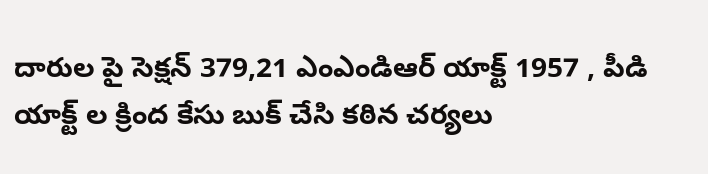దారుల పై సెక్షన్ 379,21 ఎంఎండిఆర్ యాక్ట్ 1957 , పీడి యాక్ట్ ల క్రింద కేసు బుక్ చేసి కఠిన చర్యలు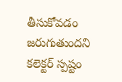తీసుకోవడం జరుగుతుందని కలెక్టర్ స్పష్టం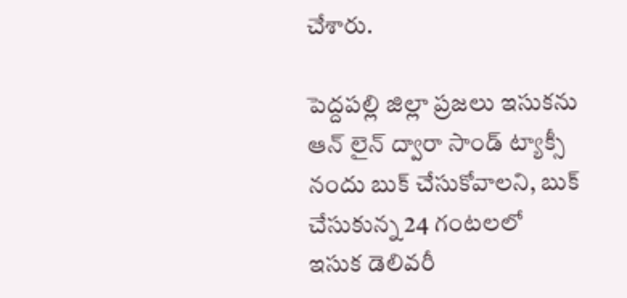చేశారు.

పెద్దపల్లి జిల్లా ప్రజలు ఇసుకను ఆన్ లైన్ ద్వారా సాండ్ ట్యాక్సీ నందు బుక్ చేసుకోవాలని, బుక్ చేసుకున్న 24 గంటలలో ఇసుక డెలివరీ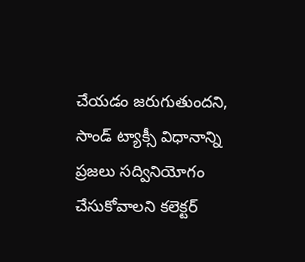చేయడం జరుగుతుందని, సాండ్ ట్యాక్సీ విధానాన్ని ప్రజలు సద్వినియోగం చేసుకోవాలని కలెక్టర్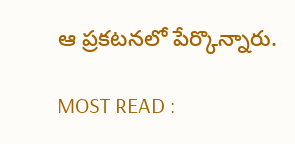ఆ ప్రకటనలో పేర్కొన్నారు.

MOST READ :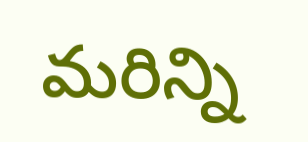మరిన్ని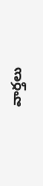వార్తలు